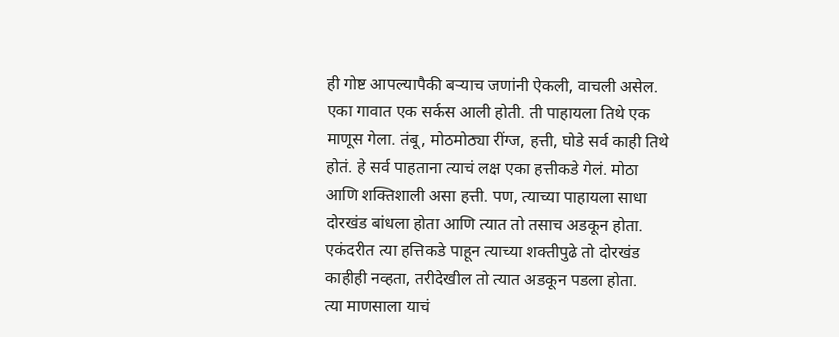ही गोष्ट आपल्यापैकी बऱ्याच जणांनी ऐकली, वाचली असेल. एका गावात एक सर्कस आली होती. ती पाहायला तिथे एक माणूस गेला. तंबू, मोठमोठ्या रींग्ज, हत्ती, घोडे सर्व काही तिथे होतं. हे सर्व पाहताना त्याचं लक्ष एका हत्तीकडे गेलं. मोठा आणि शक्तिशाली असा हत्ती. पण, त्याच्या पाहायला साधा दोरखंड बांधला होता आणि त्यात तो तसाच अडकून होता. एकंदरीत त्या हत्तिकडे पाहून त्याच्या शक्तीपुढे तो दोरखंड काहीही नव्हता, तरीदेखील तो त्यात अडकून पडला होता.
त्या माणसाला याचं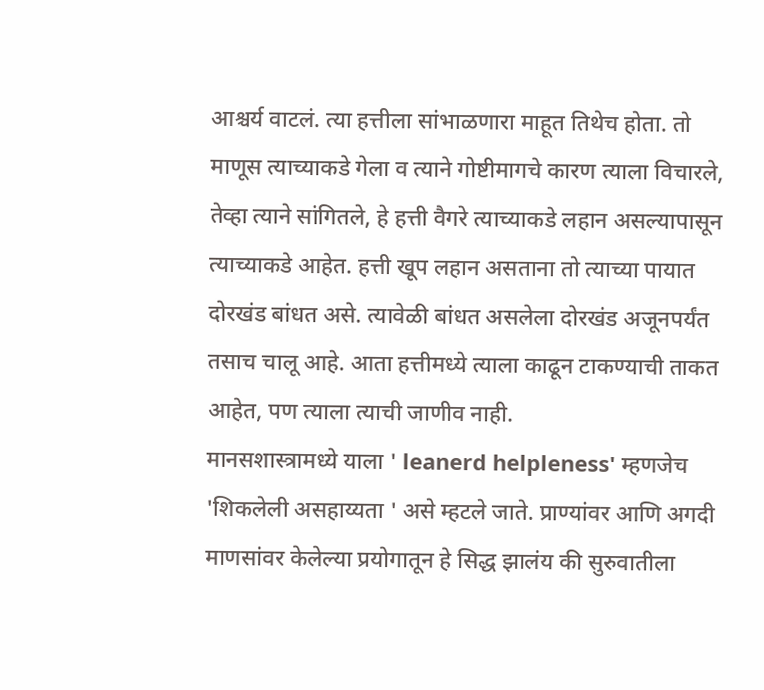आश्चर्य वाटलं. त्या हत्तीला सांभाळणारा माहूत तिथेच होता. तो माणूस त्याच्याकडे गेला व त्याने गोष्टीमागचे कारण त्याला विचारले, तेव्हा त्याने सांगितले, हे हत्ती वैगरे त्याच्याकडे लहान असल्यापासून त्याच्याकडे आहेत. हत्ती खूप लहान असताना तो त्याच्या पायात दोरखंड बांधत असे. त्यावेळी बांधत असलेला दोरखंड अजूनपर्यंत तसाच चालू आहे. आता हत्तीमध्ये त्याला काढून टाकण्याची ताकत आहेत, पण त्याला त्याची जाणीव नाही.
मानसशास्त्रामध्ये याला ' leanerd helpleness' म्हणजेच 'शिकलेली असहाय्यता ' असे म्हटले जाते. प्राण्यांवर आणि अगदी माणसांवर केलेल्या प्रयोगातून हे सिद्ध झालंय की सुरुवातीला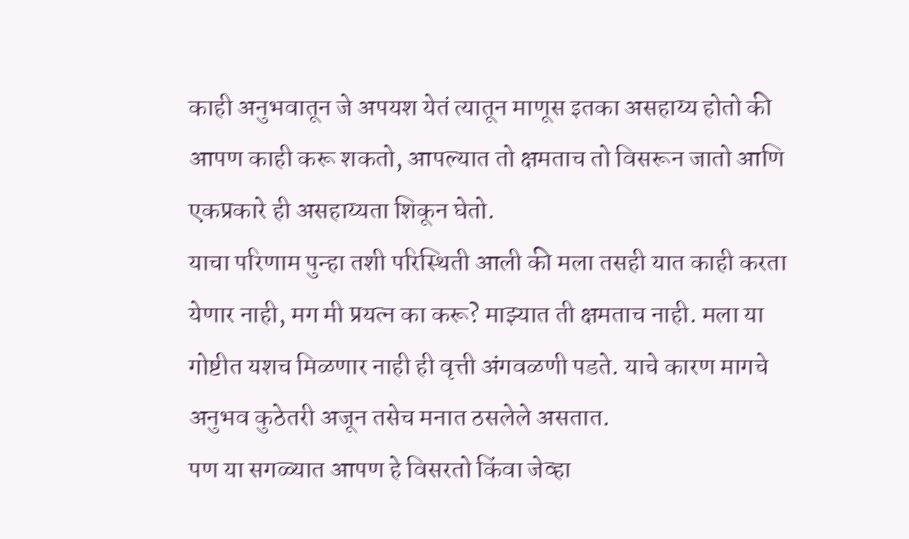काही अनुभवातून जे अपयश येतं त्यातून माणूस इतका असहाय्य होतो की आपण काही करू शकतो, आपल्यात तो क्षमताच तो विसरून जातो आणि एकप्रकारे ही असहाय्यता शिकून घेतो.
याचा परिणाम पुन्हा तशी परिस्थिती आली की मला तसही यात काही करता येणार नाही, मग मी प्रयत्न का करू? माझ्यात ती क्षमताच नाही. मला या गोष्टीत यशच मिळणार नाही ही वृत्ती अंगवळणी पडते. याचे कारण मागचे अनुभव कुठेतरी अजून तसेच मनात ठसलेले असतात.
पण या सगळ्यात आपण हे विसरतो किंवा जेव्हा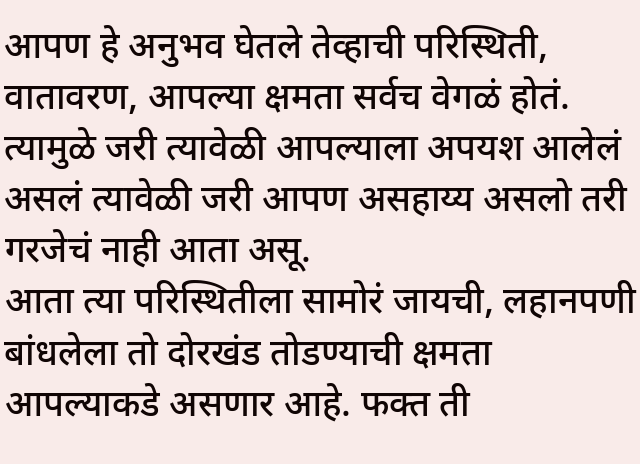आपण हे अनुभव घेतले तेव्हाची परिस्थिती, वातावरण, आपल्या क्षमता सर्वच वेगळं होतं. त्यामुळे जरी त्यावेळी आपल्याला अपयश आलेलं असलं त्यावेळी जरी आपण असहाय्य असलो तरी गरजेचं नाही आता असू.
आता त्या परिस्थितीला सामोरं जायची, लहानपणी बांधलेला तो दोरखंड तोडण्याची क्षमता आपल्याकडे असणार आहे. फक्त ती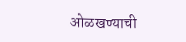ओळखण्याची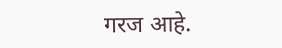गरज आहे.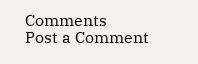Comments
Post a Comment